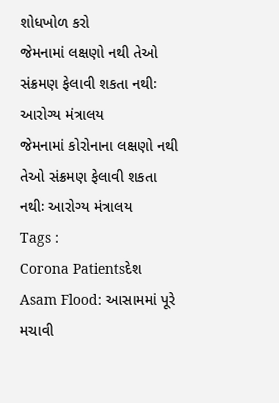શોધખોળ કરો
જેમનામાં લક્ષણો નથી તેઓ સંક્રમણ ફેલાવી શકતા નથીઃ આરોગ્ય મંત્રાલય
જેમનામાં કોરોનાના લક્ષણો નથી તેઓ સંક્રમણ ફેલાવી શકતા નથીઃ આરોગ્ય મંત્રાલય
Tags :
Corona Patientsદેશ
Asam Flood: આસામમાં પૂરે મચાવી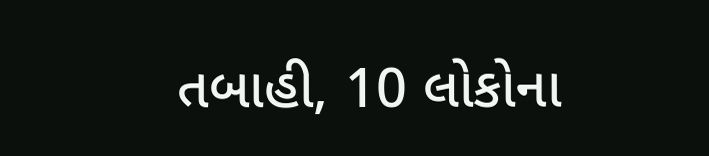તબાહી, 10 લોકોના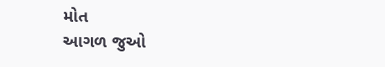મોત
આગળ જુઓ